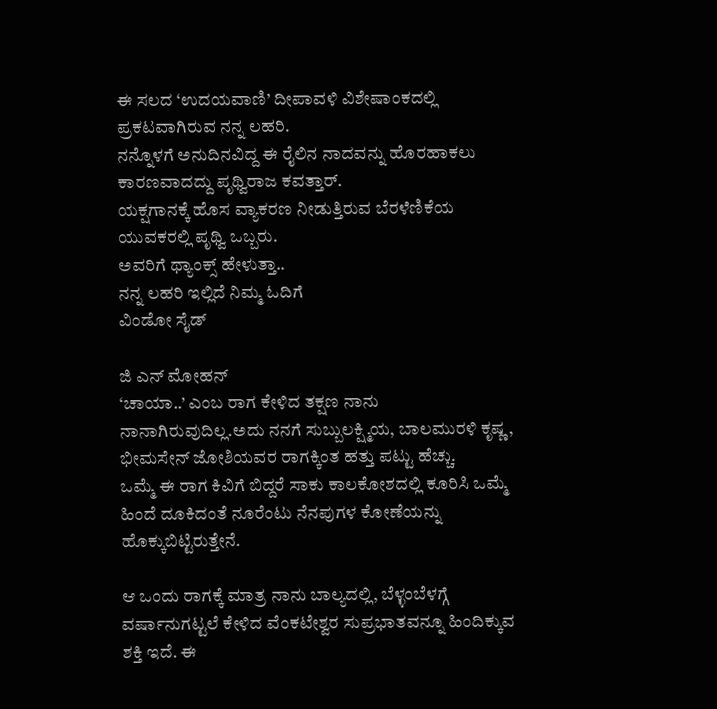ಈ ಸಲದ ‘ಉದಯವಾಣಿ’ ದೀಪಾವಳಿ ವಿಶೇಷಾಂಕದಲ್ಲಿ ಪ್ರಕಟವಾಗಿರುವ ನನ್ನ ಲಹರಿ.
ನನ್ನೊಳಗೆ ಅನುದಿನವಿದ್ದ ಈ ರೈಲಿನ ನಾದವನ್ನು ಹೊರಹಾಕಲು ಕಾರಣವಾದದ್ದು ಪೃಥ್ವಿರಾಜ ಕವತ್ತಾರ್.
ಯಕ್ಷಗಾನಕ್ಕೆ ಹೊಸ ವ್ಯಾಕರಣ ನೀಡುತ್ತಿರುವ ಬೆರಳೆಣಿಕೆಯ ಯುವಕರಲ್ಲಿ ಪೃಥ್ವಿ ಒಬ್ಬರು.
ಅವರಿಗೆ ಥ್ಯಾಂಕ್ಸ್ ಹೇಳುತ್ತಾ..
ನನ್ನ ಲಹರಿ ಇಲ್ಲಿದೆ ನಿಮ್ಮ ಓದಿಗೆ
ವಿಂಡೋ ಸೈಡ್

ಜಿ ಎನ್ ಮೋಹನ್
‘ಚಾಯಾ..’ ಎಂಬ ರಾಗ ಕೇಳಿದ ತಕ್ಷಣ ನಾನು ನಾನಾಗಿರುವುದಿಲ್ಲ.ಅದು ನನಗೆ ಸುಬ್ಬುಲಕ್ಷ್ಮಿಯ, ಬಾಲಮುರಳಿ ಕೃಷ್ಣ, ಭೀಮಸೇನ್ ಜೋಶಿಯವರ ರಾಗಕ್ಕಿಂತ ಹತ್ತು ಪಟ್ಟು ಹೆಚ್ಚು.
ಒಮ್ಮೆ ಈ ರಾಗ ಕಿವಿಗೆ ಬಿದ್ದರೆ ಸಾಕು ಕಾಲಕೋಶದಲ್ಲಿ ಕೂರಿಸಿ ಒಮ್ಮೆ ಹಿಂದೆ ದೂಕಿದಂತೆ ನೂರೆಂಟು ನೆನಪುಗಳ ಕೋಣೆಯನ್ನು ಹೊಕ್ಕುಬಿಟ್ಟಿರುತ್ತೇನೆ.

ಆ ಒಂದು ರಾಗಕ್ಕೆ ಮಾತ್ರ ನಾನು ಬಾಲ್ಯದಲ್ಲಿ, ಬೆಳ್ಳಂಬೆಳಗ್ಗೆ ವರ್ಷಾನುಗಟ್ಟಲೆ ಕೇಳಿದ ವೆಂಕಟೇಶ್ವರ ಸುಪ್ರಭಾತವನ್ನೂ ಹಿಂದಿಕ್ಕುವ ಶಕ್ತಿ ಇದೆ. ಈ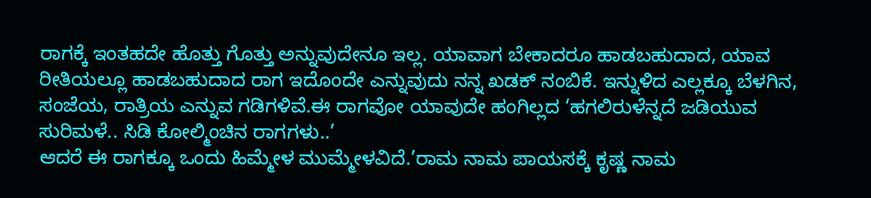ರಾಗಕ್ಕೆ ಇಂತಹದೇ ಹೊತ್ತು ಗೊತ್ತು ಅನ್ನುವುದೇನೂ ಇಲ್ಲ. ಯಾವಾಗ ಬೇಕಾದರೂ ಹಾಡಬಹುದಾದ, ಯಾವ ರೀತಿಯಲ್ಲೂ ಹಾಡಬಹುದಾದ ರಾಗ ಇದೊಂದೇ ಎನ್ನುವುದು ನನ್ನ ಖಡಕ್ ನಂಬಿಕೆ. ಇನ್ನುಳಿದ ಎಲ್ಲಕ್ಕೂ ಬೆಳಗಿನ, ಸಂಜೆಯ, ರಾತ್ರಿಯ ಎನ್ನುವ ಗಡಿಗಳಿವೆ.ಈ ರಾಗವೋ ಯಾವುದೇ ಹಂಗಿಲ್ಲದ ‘ಹಗಲಿರುಳೆನ್ನದೆ ಜಡಿಯುವ ಸುರಿಮಳೆ.. ಸಿಡಿ ಕೋಲ್ಮಿಂಚಿನ ರಾಗಗಳು..’
ಆದರೆ ಈ ರಾಗಕ್ಕೂ ಒಂದು ಹಿಮ್ಮೇಳ ಮುಮ್ಮೇಳವಿದೆ.’ರಾಮ ನಾಮ ಪಾಯಸಕ್ಕೆ ಕೃಷ್ಣ ನಾಮ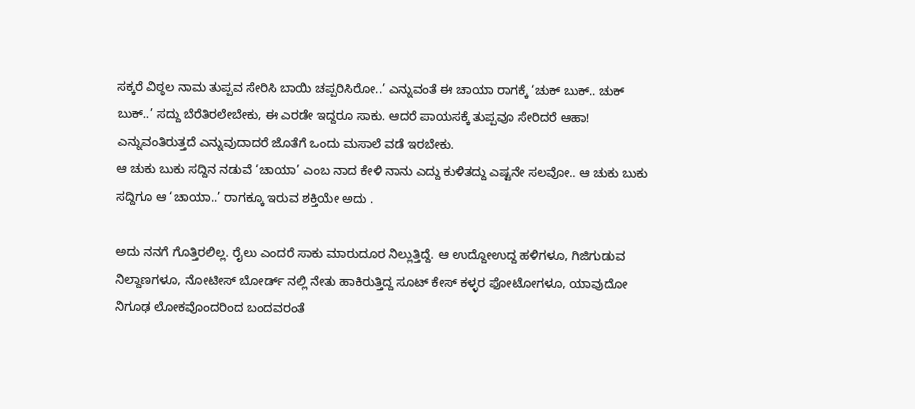ಸಕ್ಕರೆ ವಿಠ್ಠಲ ನಾಮ ತುಪ್ಪವ ಸೇರಿಸಿ ಬಾಯಿ ಚಪ್ಪರಿಸಿರೋ..’ ಎನ್ನುವಂತೆ ಈ ಚಾಯಾ ರಾಗಕ್ಕೆ ‘ಚುಕ್ ಬುಕ್.. ಚುಕ್ ಬುಕ್..’ ಸದ್ದು ಬೆರೆತಿರಲೇಬೇಕು, ಈ ಎರಡೇ ಇದ್ದರೂ ಸಾಕು. ಆದರೆ ಪಾಯಸಕ್ಕೆ ತುಪ್ಪವೂ ಸೇರಿದರೆ ಆಹಾ! ಎನ್ನುವಂತಿರುತ್ತದೆ ಎನ್ನುವುದಾದರೆ ಜೊತೆಗೆ ಒಂದು ಮಸಾಲೆ ವಡೆ ಇರಬೇಕು.
ಆ ಚುಕು ಬುಕು ಸದ್ದಿನ ನಡುವೆ ‘ಚಾಯಾ’ ಎಂಬ ನಾದ ಕೇಳಿ ನಾನು ಎದ್ದು ಕುಳಿತದ್ದು ಎಷ್ಟನೇ ಸಲವೋ.. ಆ ಚುಕು ಬುಕು ಸದ್ದಿಗೂ ಆ ‘ಚಾಯಾ..’ ರಾಗಕ್ಕೂ ಇರುವ ಶಕ್ತಿಯೇ ಅದು .

ಅದು ನನಗೆ ಗೊತ್ತಿರಲಿಲ್ಲ. ರೈಲು ಎಂದರೆ ಸಾಕು ಮಾರುದೂರ ನಿಲ್ಲುತ್ತಿದ್ದೆ. ಆ ಉದ್ದೋಉದ್ದ ಹಳಿಗಳೂ, ಗಿಜಿಗುಡುವ ನಿಲ್ದಾಣಗಳೂ, ನೋಟೀಸ್ ಬೋರ್ಡ್ ನಲ್ಲಿ ನೇತು ಹಾಕಿರುತ್ತಿದ್ದ ಸೂಟ್ ಕೇಸ್ ಕಳ್ಳರ ಫೋಟೋಗಳೂ, ಯಾವುದೋ ನಿಗೂಢ ಲೋಕವೊಂದರಿಂದ ಬಂದವರಂತೆ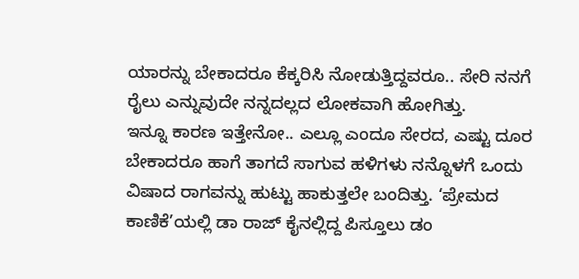ಯಾರನ್ನು ಬೇಕಾದರೂ ಕೆಕ್ಕರಿಸಿ ನೋಡುತ್ತಿದ್ದವರೂ.. ಸೇರಿ ನನಗೆ ರೈಲು ಎನ್ನುವುದೇ ನನ್ನದಲ್ಲದ ಲೋಕವಾಗಿ ಹೋಗಿತ್ತು.
ಇನ್ನೂ ಕಾರಣ ಇತ್ತೇನೋ.. ಎಲ್ಲೂ ಎಂದೂ ಸೇರದ, ಎಷ್ಟು ದೂರ ಬೇಕಾದರೂ ಹಾಗೆ ತಾಗದೆ ಸಾಗುವ ಹಳಿಗಳು ನನ್ನೊಳಗೆ ಒಂದು ವಿಷಾದ ರಾಗವನ್ನು ಹುಟ್ಟು ಹಾಕುತ್ತಲೇ ಬಂದಿತ್ತು. ‘ಪ್ರೇಮದ ಕಾಣಿಕೆ’ಯಲ್ಲಿ ಡಾ ರಾಜ್ ಕೈನಲ್ಲಿದ್ದ ಪಿಸ್ತೂಲು ಡಂ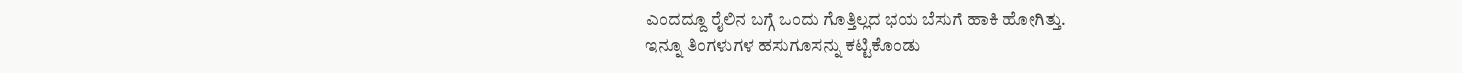ಎಂದದ್ದೂ ರೈಲಿನ ಬಗ್ಗೆ ಒಂದು ಗೊತ್ತಿಲ್ಲದ ಭಯ ಬೆಸುಗೆ ಹಾಕಿ ಹೋಗಿತ್ತು.
ಇನ್ನೂ ತಿಂಗಳುಗಳ ಹಸುಗೂಸನ್ನು ಕಟ್ಟಿಕೊಂಡು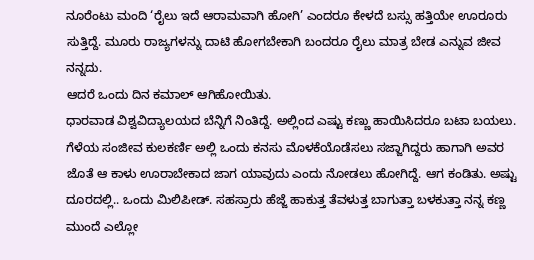ನೂರೆಂಟು ಮಂದಿ ‘ರೈಲು ಇದೆ ಆರಾಮವಾಗಿ ಹೋಗಿ’ ಎಂದರೂ ಕೇಳದೆ ಬಸ್ಸು ಹತ್ತಿಯೇ ಊರೂರು ಸುತ್ತಿದ್ದೆ. ಮೂರು ರಾಜ್ಯಗಳನ್ನು ದಾಟಿ ಹೋಗಬೇಕಾಗಿ ಬಂದರೂ ರೈಲು ಮಾತ್ರ ಬೇಡ ಎನ್ನುವ ಜೀವ ನನ್ನದು.
ಆದರೆ ಒಂದು ದಿನ ಕಮಾಲ್ ಆಗಿಹೋಯಿತು.
ಧಾರವಾಡ ವಿಶ್ವವಿದ್ಯಾಲಯದ ಬೆನ್ನಿಗೆ ನಿಂತಿದ್ದೆ. ಅಲ್ಲಿಂದ ಎಷ್ಟು ಕಣ್ಣು ಹಾಯಿಸಿದರೂ ಬಟಾ ಬಯಲು. ಗೆಳೆಯ ಸಂಜೀವ ಕುಲಕರ್ಣಿ ಅಲ್ಲಿ ಒಂದು ಕನಸು ಮೊಳಕೆಯೊಡೆಸಲು ಸಜ್ಜಾಗಿದ್ದರು ಹಾಗಾಗಿ ಅವರ ಜೊತೆ ಆ ಕಾಳು ಊರಾಬೇಕಾದ ಜಾಗ ಯಾವುದು ಎಂದು ನೋಡಲು ಹೋಗಿದ್ದೆ. ಆಗ ಕಂಡಿತು. ಅಷ್ಟು ದೂರದಲ್ಲಿ.. ಒಂದು ಮಿಲಿಪೀಡ್. ಸಹಸ್ರಾರು ಹೆಜ್ಜೆ ಹಾಕುತ್ತ ತೆವಳುತ್ತ ಬಾಗುತ್ತಾ ಬಳಕುತ್ತಾ ನನ್ನ ಕಣ್ಣ ಮುಂದೆ ಎಲ್ಲೋ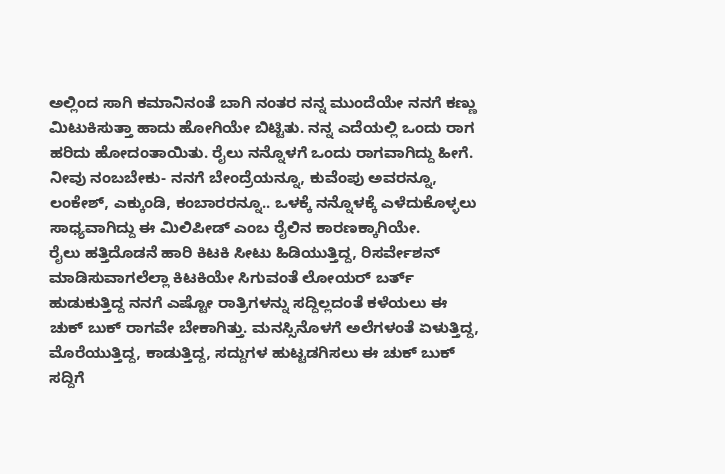ಅಲ್ಲಿಂದ ಸಾಗಿ ಕಮಾನಿನಂತೆ ಬಾಗಿ ನಂತರ ನನ್ನ ಮುಂದೆಯೇ ನನಗೆ ಕಣ್ಣು ಮಿಟುಕಿಸುತ್ತಾ ಹಾದು ಹೋಗಿಯೇ ಬಿಟ್ಟಿತು. ನನ್ನ ಎದೆಯಲ್ಲಿ ಒಂದು ರಾಗ ಹರಿದು ಹೋದಂತಾಯಿತು. ರೈಲು ನನ್ನೊಳಗೆ ಒಂದು ರಾಗವಾಗಿದ್ದು ಹೀಗೆ.
ನೀವು ನಂಬಬೇಕು- ನನಗೆ ಬೇಂದ್ರೆಯನ್ನೂ, ಕುವೆಂಪು ಅವರನ್ನೂ, ಲಂಕೇಶ್, ಎಕ್ಕುಂಡಿ, ಕಂಬಾರರನ್ನೂ.. ಒಳಕ್ಕೆ ನನ್ನೊಳಕ್ಕೆ ಎಳೆದುಕೊಳ್ಳಲು ಸಾಧ್ಯವಾಗಿದ್ದು ಈ ಮಿಲಿಪೀಡ್ ಎಂಬ ರೈಲಿನ ಕಾರಣಕ್ಕಾಗಿಯೇ.
ರೈಲು ಹತ್ತಿದೊಡನೆ ಹಾರಿ ಕಿಟಕಿ ಸೀಟು ಹಿಡಿಯುತ್ತಿದ್ದ, ರಿಸರ್ವೇಶನ್ ಮಾಡಿಸುವಾಗಲೆಲ್ಲಾ ಕಿಟಕಿಯೇ ಸಿಗುವಂತೆ ಲೋಯರ್ ಬರ್ತ್ ಹುಡುಕುತ್ತಿದ್ದ ನನಗೆ ಎಷ್ಟೋ ರಾತ್ರಿಗಳನ್ನು ಸದ್ದಿಲ್ಲದಂತೆ ಕಳೆಯಲು ಈ ಚುಕ್ ಬುಕ್ ರಾಗವೇ ಬೇಕಾಗಿತ್ತು. ಮನಸ್ಸಿನೊಳಗೆ ಅಲೆಗಳಂತೆ ಏಳುತ್ತಿದ್ದ, ಮೊರೆಯುತ್ತಿದ್ದ, ಕಾಡುತ್ತಿದ್ದ, ಸದ್ದುಗಳ ಹುಟ್ಟಡಗಿಸಲು ಈ ಚುಕ್ ಬುಕ್ ಸದ್ದಿಗೆ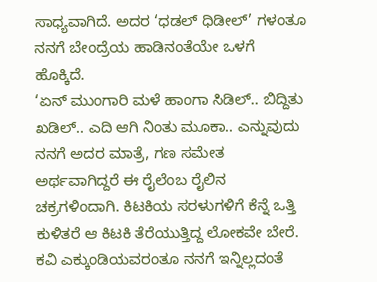ಸಾಧ್ಯವಾಗಿದೆ. ಅದರ ‘ಧಡಲ್ ಧಿಡೀಲ್’ ಗಳಂತೂ ನನಗೆ ಬೇಂದ್ರೆಯ ಹಾಡಿನಂತೆಯೇ ಒಳಗೆ ಹೊಕ್ಕಿದೆ.
‘ಏನ್ ಮುಂಗಾರಿ ಮಳೆ ಹಾಂಗಾ ಸಿಡಿಲ್.. ಬಿದ್ದಿತು ಖಡಿಲ್.. ಎದಿ ಆಗಿ ನಿಂತು ಮೂಕಾ.. ಎನ್ನುವುದು ನನಗೆ ಅದರ ಮಾತ್ರೆ, ಗಣ ಸಮೇತ ಅರ್ಥವಾಗಿದ್ದರೆ ಈ ರೈಲೆಂಬ ರೈಲಿನ ಚಕ್ರಗಳಿಂದಾಗಿ. ಕಿಟಕಿಯ ಸರಳುಗಳಿಗೆ ಕೆನ್ನೆ ಒತ್ತಿ ಕುಳಿತರೆ ಆ ಕಿಟಕಿ ತೆರೆಯುತ್ತಿದ್ದ ಲೋಕವೇ ಬೇರೆ.
ಕವಿ ಎಕ್ಕುಂಡಿಯವರಂತೂ ನನಗೆ ಇನ್ನಿಲ್ಲದಂತೆ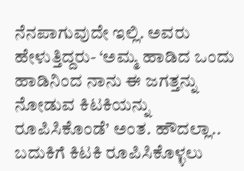ನೆನಪಾಗುವುದೇ ಇಲ್ಲಿ. ಅವರು ಹೇಳುತ್ತಿದ್ದರು- ‘ಅಮ್ಮ ಹಾಡಿದ ಒಂದು ಹಾಡಿನಿಂದ ನಾನು ಈ ಜಗತ್ತನ್ನು ನೋಡುವ ಕಿಟಕಿಯನ್ನು ರೂಪಿಸಿಕೊಂಡೆ’ ಅಂತ. ಹೌದಲ್ಲಾ.. ಬದುಕಿಗೆ ಕಿಟಕಿ ರೂಪಿಸಿಕೊಳ್ಳಲು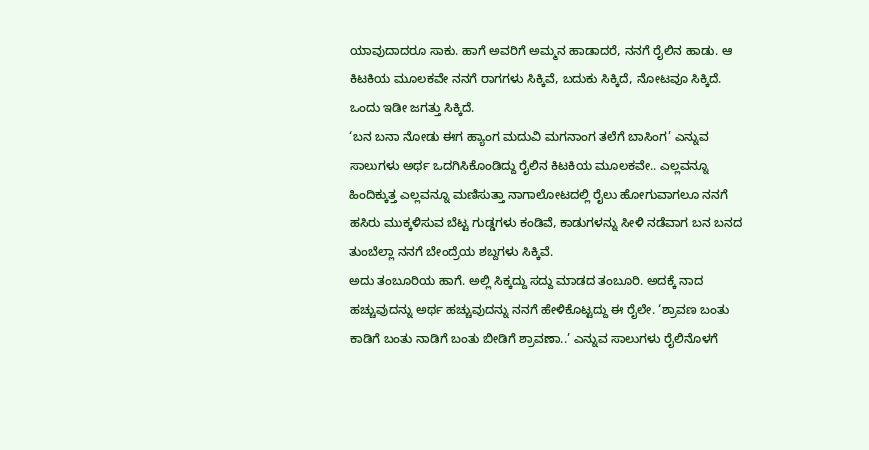ಯಾವುದಾದರೂ ಸಾಕು. ಹಾಗೆ ಅವರಿಗೆ ಅಮ್ಮನ ಹಾಡಾದರೆ, ನನಗೆ ರೈಲಿನ ಹಾಡು. ಆ ಕಿಟಕಿಯ ಮೂಲಕವೇ ನನಗೆ ರಾಗಗಳು ಸಿಕ್ಕಿವೆ, ಬದುಕು ಸಿಕ್ಕಿದೆ, ನೋಟವೂ ಸಿಕ್ಕಿದೆ. ಒಂದು ಇಡೀ ಜಗತ್ತು ಸಿಕ್ಕಿದೆ.
‘ಬನ ಬನಾ ನೋಡು ಈಗ ಹ್ಯಾಂಗ ಮದುವಿ ಮಗನಾಂಗ ತಲೆಗೆ ಬಾಸಿಂಗ’ ಎನ್ನುವ ಸಾಲುಗಳು ಅರ್ಥ ಒದಗಿಸಿಕೊಂಡಿದ್ದು ರೈಲಿನ ಕಿಟಕಿಯ ಮೂಲಕವೇ.. ಎಲ್ಲವನ್ನೂ ಹಿಂದಿಕ್ಕುತ್ತ ಎಲ್ಲವನ್ನೂ ಮಣಿಸುತ್ತಾ ನಾಗಾಲೋಟದಲ್ಲಿ ರೈಲು ಹೋಗುವಾಗಲೂ ನನಗೆ ಹಸಿರು ಮುಕ್ಕಳಿಸುವ ಬೆಟ್ಟ ಗುಡ್ಡಗಳು ಕಂಡಿವೆ, ಕಾಡುಗಳನ್ನು ಸೀಳಿ ನಡೆವಾಗ ಬನ ಬನದ ತುಂಬೆಲ್ಲಾ ನನಗೆ ಬೇಂದ್ರೆಯ ಶಬ್ದಗಳು ಸಿಕ್ಕಿವೆ.
ಅದು ತಂಬೂರಿಯ ಹಾಗೆ. ಅಲ್ಲಿ ಸಿಕ್ಕದ್ದು ಸದ್ದು ಮಾಡದ ತಂಬೂರಿ. ಅದಕ್ಕೆ ನಾದ ಹಚ್ಚುವುದನ್ನು ಅರ್ಥ ಹಚ್ಚುವುದನ್ನು ನನಗೆ ಹೇಳಿಕೊಟ್ಟದ್ದು ಈ ರೈಲೇ. ‘ಶ್ರಾವಣ ಬಂತು ಕಾಡಿಗೆ ಬಂತು ನಾಡಿಗೆ ಬಂತು ಬೀಡಿಗೆ ಶ್ರಾವಣಾ..’ ಎನ್ನುವ ಸಾಲುಗಳು ರೈಲಿನೊಳಗೆ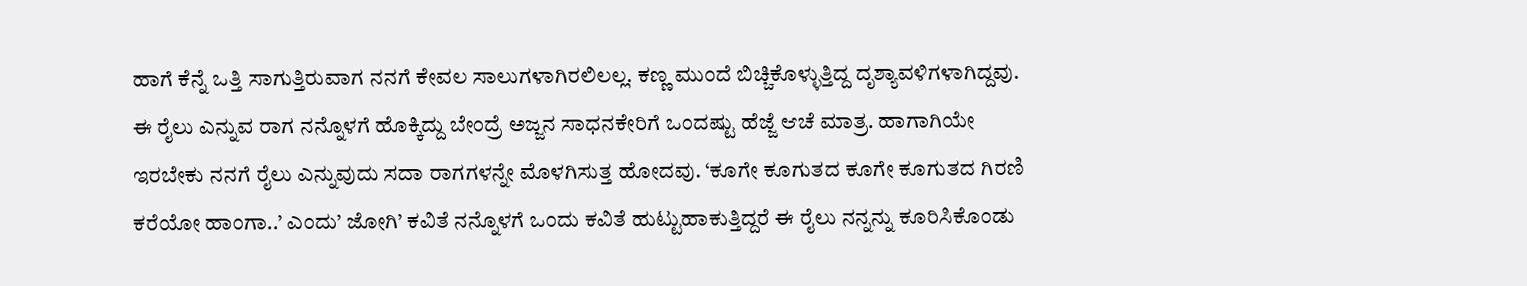ಹಾಗೆ ಕೆನ್ನೆ ಒತ್ತಿ ಸಾಗುತ್ತಿರುವಾಗ ನನಗೆ ಕೇವಲ ಸಾಲುಗಳಾಗಿರಲಿಲಲ್ಲ. ಕಣ್ಣ ಮುಂದೆ ಬಿಚ್ಚಿಕೊಳ್ಳುತ್ತಿದ್ದ ದೃಶ್ಯಾವಳಿಗಳಾಗಿದ್ದವು.
ಈ ರೈಲು ಎನ್ನುವ ರಾಗ ನನ್ನೊಳಗೆ ಹೊಕ್ಕಿದ್ದು ಬೇಂದ್ರೆ ಅಜ್ಜನ ಸಾಧನಕೇರಿಗೆ ಒಂದಷ್ಟು ಹೆಜ್ಜೆ ಆಚೆ ಮಾತ್ರ. ಹಾಗಾಗಿಯೇ ಇರಬೇಕು ನನಗೆ ರೈಲು ಎನ್ನುವುದು ಸದಾ ರಾಗಗಳನ್ನೇ ಮೊಳಗಿಸುತ್ತ ಹೋದವು. ‘ಕೂಗೇ ಕೂಗುತದ ಕೂಗೇ ಕೂಗುತದ ಗಿರಣಿ ಕರೆಯೋ ಹಾಂಗಾ..’ ಎಂದು’ ಜೋಗಿ’ ಕವಿತೆ ನನ್ನೊಳಗೆ ಒಂದು ಕವಿತೆ ಹುಟ್ಟುಹಾಕುತ್ತಿದ್ದರೆ ಈ ರೈಲು ನನ್ನನ್ನು ಕೂರಿಸಿಕೊಂಡು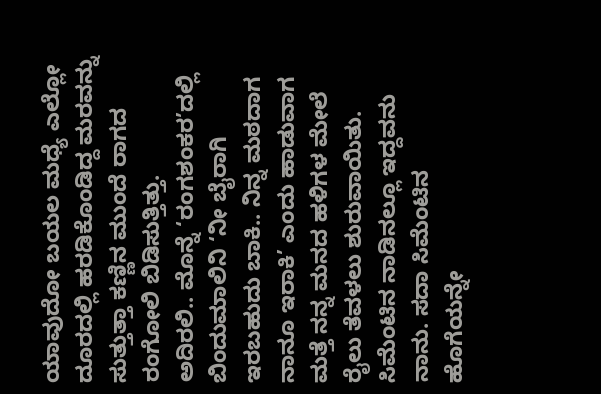ಯಾವುದೋ ಬಯಲ ಮಧ್ಯೆ ಎಲ್ಲೋ ದೂರದಲ್ಲಿ ಹರಡಿಕೊಂಡಿದ್ದ ಮರವನ್ನು ಸುತ್ತುತ್ತಾ ಕಣ್ಣಿನ ಮುಂದೆ ರಾಗದ ರಂಗೋಲಿ ಬಿಡಿಸುತ್ತಿತ್ತು.
ಅದಿರಲಿ.. ಮೊನ್ನೆ ‘ರಂಗಶಂಕರ’ದಲ್ಲಿ ಬಿಂದುಮಾಲಿನಿ ‘ನೀ ಬೈರಾಗಿ ಇರಬಹುದು ಬಾಕಿ.. ನಿನ್ನ ಮಠದಾಗ ನಾನೂ ಇರಾಕಿ’ ಎಂದು ಹಾಡುವಾಗ ಮತ್ತೆ ನನ್ನ ಮನದ ಹಳಿಗಳ ಮೇಲೆ ರೈಲು ತೆವಳಲು ಶುರುವಾಯಿತು. ಸಿಮೆಂಟಿನ ನಾಡಿನಲ್ಲೂ ಇದ್ದವನು ನಾನು. ಸದಾ ಸಿಮೆಂಟಿನ ಹೊಗೆಯನ್ನೇ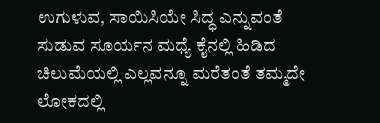ಉಗುಳುವ, ಸಾಯಿಸಿಯೇ ಸಿದ್ಧ ಎನ್ನುವಂತೆ ಸುಡುವ ಸೂರ್ಯನ ಮಧ್ಯೆ ಕೈನಲ್ಲಿ ಹಿಡಿದ ಚಿಲುಮೆಯಲ್ಲಿ ಎಲ್ಲವನ್ನೂ ಮರೆತಂತೆ ತಮ್ಮದೇ ಲೋಕದಲ್ಲಿ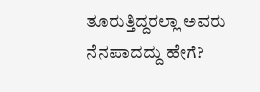ತೂರುತ್ತಿದ್ದರಲ್ಲಾ ಅವರು ನೆನಪಾದದ್ದು ಹೇಗೆ?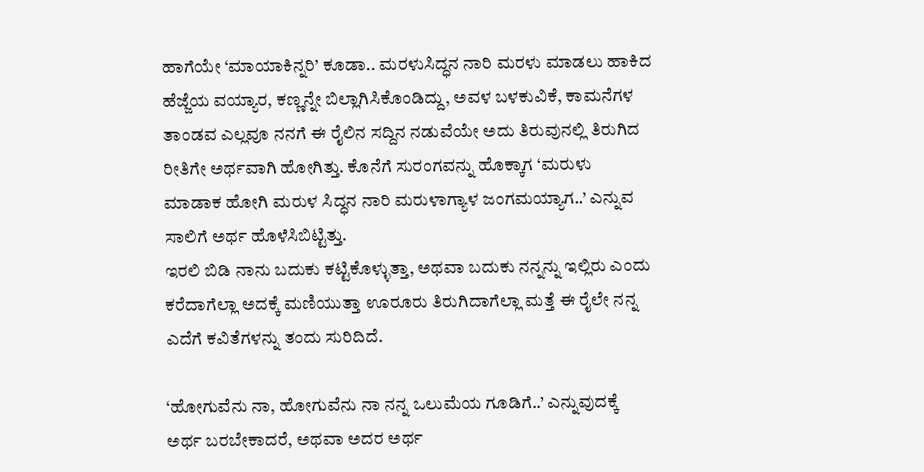ಹಾಗೆಯೇ ‘ಮಾಯಾಕಿನ್ನರಿ’ ಕೂಡಾ.. ಮರಳುಸಿದ್ಧನ ನಾರಿ ಮರಳು ಮಾಡಲು ಹಾಕಿದ ಹೆಜ್ಜೆಯ ವಯ್ಯಾರ, ಕಣ್ಣನ್ನೇ ಬಿಲ್ಲಾಗಿಸಿಕೊಂಡಿದ್ದು, ಅವಳ ಬಳಕುವಿಕೆ, ಕಾಮನೆಗಳ ತಾಂಡವ ಎಲ್ಲವೂ ನನಗೆ ಈ ರೈಲಿನ ಸದ್ದಿನ ನಡುವೆಯೇ ಅದು ತಿರುವುನಲ್ಲಿ ತಿರುಗಿದ ರೀತಿಗೇ ಅರ್ಥವಾಗಿ ಹೋಗಿತ್ತು. ಕೊನೆಗೆ ಸುರಂಗವನ್ನು ಹೊಕ್ಕಾಗ ‘ಮರುಳು ಮಾಡಾಕ ಹೋಗಿ ಮರುಳ ಸಿದ್ಧನ ನಾರಿ ಮರುಳಾಗ್ಯಾಳ ಜಂಗಮಯ್ಯಾಗ..’ ಎನ್ನುವ ಸಾಲಿಗೆ ಅರ್ಥ ಹೊಳೆಸಿಬಿಟ್ಟಿತ್ತು.
ಇರಲಿ ಬಿಡಿ ನಾನು ಬದುಕು ಕಟ್ಟಿಕೊಳ್ಳುತ್ತಾ, ಅಥವಾ ಬದುಕು ನನ್ನನ್ನು ಇಲ್ಲಿರು ಎಂದು ಕರೆದಾಗೆಲ್ಲಾ ಅದಕ್ಕೆ ಮಣಿಯುತ್ತಾ ಊರೂರು ತಿರುಗಿದಾಗೆಲ್ಲಾ ಮತ್ತೆ ಈ ರೈಲೇ ನನ್ನ ಎದೆಗೆ ಕವಿತೆಗಳನ್ನು ತಂದು ಸುರಿದಿದೆ.

‘ಹೋಗುವೆನು ನಾ, ಹೋಗುವೆನು ನಾ ನನ್ನ ಒಲುಮೆಯ ಗೂಡಿಗೆ..’ ಎನ್ನುವುದಕ್ಕೆ ಅರ್ಥ ಬರಬೇಕಾದರೆ, ಅಥವಾ ಅದರ ಅರ್ಥ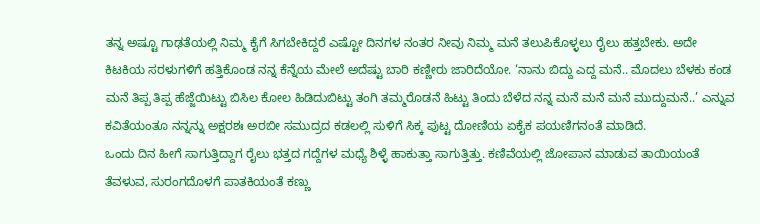ತನ್ನ ಅಷ್ಟೂ ಗಾಢತೆಯಲ್ಲಿ ನಿಮ್ಮ ಕೈಗೆ ಸಿಗಬೇಕಿದ್ದರೆ ಎಷ್ಟೋ ದಿನಗಳ ನಂತರ ನೀವು ನಿಮ್ಮ ಮನೆ ತಲುಪಿಕೊಳ್ಳಲು ರೈಲು ಹತ್ತಬೇಕು. ಅದೇ ಕಿಟಕಿಯ ಸರಳುಗಳಿಗೆ ಹತ್ತಿಕೊಂಡ ನನ್ನ ಕೆನ್ನೆಯ ಮೇಲೆ ಅದೆಷ್ಟು ಬಾರಿ ಕಣ್ಣೀರು ಜಾರಿದೆಯೋ. ‘ನಾನು ಬಿದ್ದು ಎದ್ದ ಮನೆ.. ಮೊದಲು ಬೆಳಕು ಕಂಡ ಮನೆ ತಿಪ್ಪ ತಿಪ್ಪ ಹೆಜ್ಜೆಯಿಟ್ಟು ಬಿಸಿಲ ಕೋಲ ಹಿಡಿದುಬಿಟ್ಟು ತಂಗಿ ತಮ್ಮರೊಡನೆ ಹಿಟ್ಟು ತಿಂದು ಬೆಳೆದ ನನ್ನ ಮನೆ ಮನೆ ಮನೆ ಮುದ್ದುಮನೆ..’ ಎನ್ನುವ ಕವಿತೆಯಂತೂ ನನ್ನನ್ನು ಅಕ್ಷರಶಃ ಅರಬೀ ಸಮುದ್ರದ ಕಡಲಲ್ಲಿ ಸುಳಿಗೆ ಸಿಕ್ಕ ಪುಟ್ಟ ದೋಣಿಯ ಏಕೈಕ ಪಯಣಿಗನಂತೆ ಮಾಡಿದೆ.
ಒಂದು ದಿನ ಹೀಗೆ ಸಾಗುತ್ತಿದ್ದಾಗ ರೈಲು ಭತ್ತದ ಗದ್ದೆಗಳ ಮಧ್ಯೆ ಶಿಳ್ಳೆ ಹಾಕುತ್ತಾ ಸಾಗುತ್ತಿತ್ತು. ಕಣಿವೆಯಲ್ಲಿ ಜೋಪಾನ ಮಾಡುವ ತಾಯಿಯಂತೆ ತೆವಳುವ, ಸುರಂಗದೊಳಗೆ ಪಾತಕಿಯಂತೆ ಕಣ್ಣು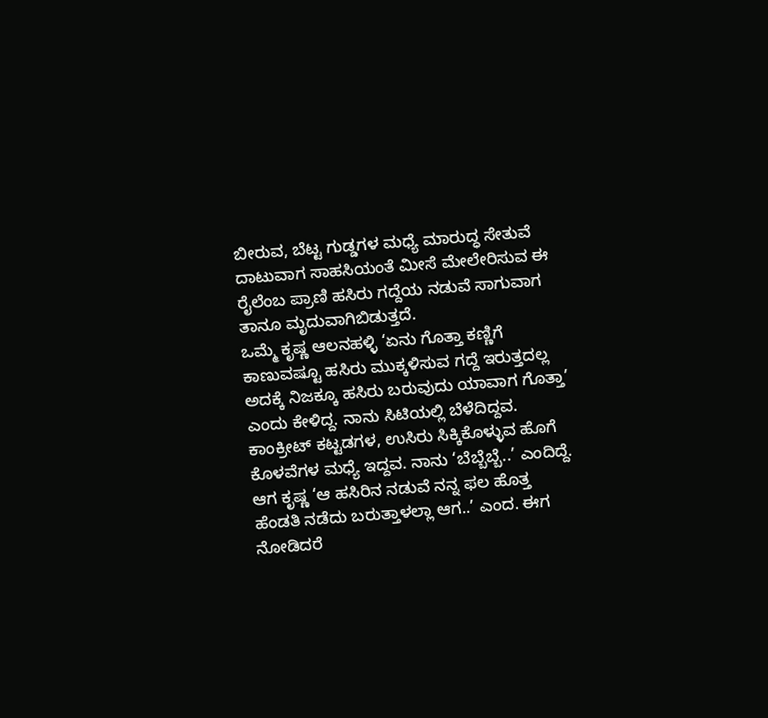ಬೀರುವ, ಬೆಟ್ಟ ಗುಡ್ಡಗಳ ಮಧ್ಯೆ ಮಾರುದ್ಧ ಸೇತುವೆ ದಾಟುವಾಗ ಸಾಹಸಿಯಂತೆ ಮೀಸೆ ಮೇಲೇರಿಸುವ ಈ ರೈಲೆಂಬ ಪ್ರಾಣಿ ಹಸಿರು ಗದ್ದೆಯ ನಡುವೆ ಸಾಗುವಾಗ ತಾನೂ ಮೃದುವಾಗಿಬಿಡುತ್ತದೆ.
ಒಮ್ಮೆ ಕೃಷ್ಣ ಆಲನಹಳ್ಳಿ ‘ಏನು ಗೊತ್ತಾ ಕಣ್ಣಿಗೆ ಕಾಣುವಷ್ಟೂ ಹಸಿರು ಮುಕ್ಕಳಿಸುವ ಗದ್ದೆ ಇರುತ್ತದಲ್ಲ ಅದಕ್ಕೆ ನಿಜಕ್ಕೂ ಹಸಿರು ಬರುವುದು ಯಾವಾಗ ಗೊತ್ತಾ’ ಎಂದು ಕೇಳಿದ್ದ. ನಾನು ಸಿಟಿಯಲ್ಲಿ ಬೆಳೆದಿದ್ದವ. ಕಾಂಕ್ರೀಟ್ ಕಟ್ಟಡಗಳ, ಉಸಿರು ಸಿಕ್ಕಿಕೊಳ್ಳುವ ಹೊಗೆ ಕೊಳವೆಗಳ ಮಧ್ಯೆ ಇದ್ದವ. ನಾನು ‘ಬೆಬ್ಬೆಬ್ಬೆ..’ ಎಂದಿದ್ದೆ. ಆಗ ಕೃಷ್ಣ ‘ಆ ಹಸಿರಿನ ನಡುವೆ ನನ್ನ ಫಲ ಹೊತ್ತ ಹೆಂಡತಿ ನಡೆದು ಬರುತ್ತಾಳಲ್ಲಾ ಆಗ..’ ಎಂದ. ಈಗ ನೋಡಿದರೆ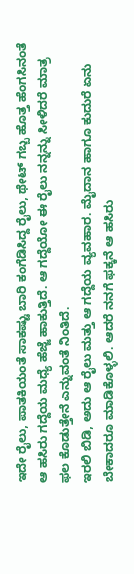ಇದೇ ರೈಲು, ಪಾತಕಿಯಂತೆ ಸಾಕಷ್ಟು ಬಾರಿ ಕಂಗೆಡಿಸಿದ್ದ ರೈಲು, ಥೇಟ್ ಗಬ್ಬ ಹೊತ್ತ ಹೆಂಗಸಿನಂತೆ ಆ ಹಸಿರು ಗದ್ದೆಯ ಮಧ್ಯೆ ಹೆಜ್ಜೆ ಹಾಕುತ್ತಿದೆ. ಆ ಗದ್ದೆಯೋ ಈ ರೈಲು ನನ್ನನ್ನು ಸೀಳಿದರೆ ಮಾತ್ರ ಫಲ ಕೊಡುತ್ತೇನೆ ಎನ್ನುವಂತೆ ನಿಂತಿದೆ.
ಇರಲಿ ಬಿಡಿ, ಅದು ಆ ರೈಲು ಮತ್ತು ಆ ಗದ್ದೆಯ ವ್ಯವಹಾರ. ಮೈದಾನ ಹಾಗೂ ಕುದುರೆ ಏನು ಬೇಕಾದರೂ ಮಾಡಿಕೊಳ್ಳಲಿ. ಆದರೆ ನನಗೆ ಫಕ್ಕನೆ ಆ ಹಸಿರು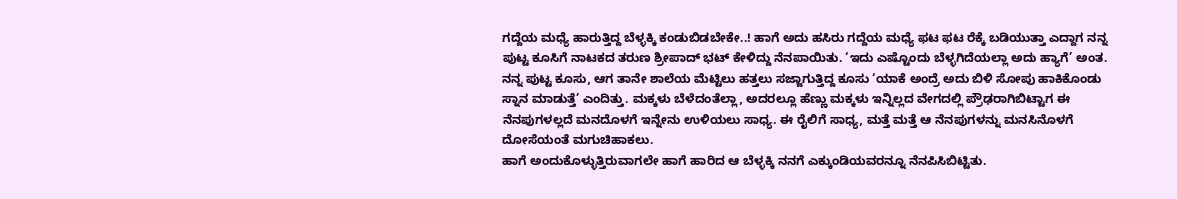ಗದ್ದೆಯ ಮಧ್ಯೆ ಹಾರುತ್ತಿದ್ದ ಬೆಳ್ಳಕ್ಕಿ ಕಂಡುಬಿಡಬೇಕೇ..! ಹಾಗೆ ಅದು ಹಸಿರು ಗದ್ದೆಯ ಮಧ್ಯೆ ಫಟ ಫಟ ರೆಕ್ಕೆ ಬಡಿಯುತ್ತಾ ಎದ್ದಾಗ ನನ್ನ ಪುಟ್ಟ ಕೂಸಿಗೆ ನಾಟಕದ ತರುಣ ಶ್ರೀಪಾದ್ ಭಟ್ ಕೇಳಿದ್ದು ನೆನಪಾಯಿತು. ‘ಇದು ಎಷ್ಟೊಂದು ಬೆಳ್ಳಗಿದೆಯಲ್ಲಾ ಅದು ಹ್ಯಾಗೆ’ ಅಂತ. ನನ್ನ ಪುಟ್ಟ ಕೂಸು, ಆಗ ತಾನೇ ಶಾಲೆಯ ಮೆಟ್ಟಿಲು ಹತ್ತಲು ಸಜ್ಜಾಗುತ್ತಿದ್ದ ಕೂಸು ‘ಯಾಕೆ ಅಂದ್ರೆ ಅದು ಬಿಳಿ ಸೋಪು ಹಾಕಿಕೊಂಡು ಸ್ನಾನ ಮಾಡುತ್ತೆ’ ಎಂದಿತ್ತು. ಮಕ್ಕಳು ಬೆಳೆದಂತೆಲ್ಲಾ, ಅದರಲ್ಲೂ ಹೆಣ್ಣು ಮಕ್ಕಳು ಇನ್ನಿಲ್ಲದ ವೇಗದಲ್ಲಿ ಪ್ರೌಢರಾಗಿಬಿಟ್ಟಾಗ ಈ ನೆನಪುಗಳಲ್ಲದೆ ಮನದೊಳಗೆ ಇನ್ನೇನು ಉಳಿಯಲು ಸಾಧ್ಯ. ಈ ರೈಲಿಗೆ ಸಾಧ್ಯ, ಮತ್ತೆ ಮತ್ತೆ ಆ ನೆನಪುಗಳನ್ನು ಮನಸಿನೊಳಗೆ ದೋಸೆಯಂತೆ ಮಗುಚಿಹಾಕಲು.
ಹಾಗೆ ಅಂದುಕೊಳ್ಳುತ್ತಿರುವಾಗಲೇ ಹಾಗೆ ಹಾರಿದ ಆ ಬೆಳ್ಳಕ್ಕಿ ನನಗೆ ಎಕ್ಕುಂಡಿಯವರನ್ನೂ ನೆನಪಿಸಿಬಿಟ್ಟಿತು.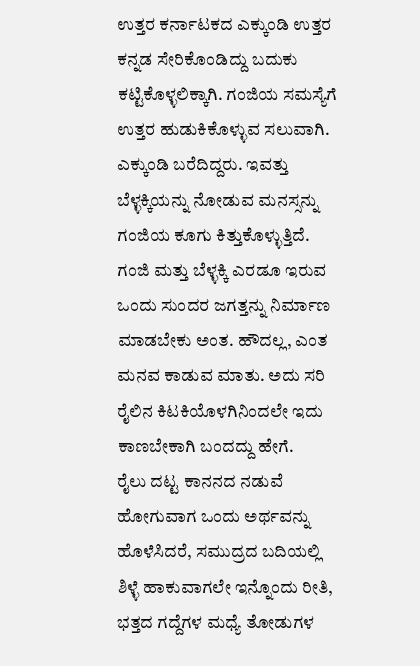ಉತ್ತರ ಕರ್ನಾಟಕದ ಎಕ್ಕುಂಡಿ ಉತ್ತರ ಕನ್ನಡ ಸೇರಿಕೊಂಡಿದ್ದು ಬದುಕು ಕಟ್ಟಿಕೊಳ್ಳಲಿಕ್ಕಾಗಿ. ಗಂಜಿಯ ಸಮಸ್ಯೆಗೆ ಉತ್ತರ ಹುಡುಕಿಕೊಳ್ಳುವ ಸಲುವಾಗಿ. ಎಕ್ಕುಂಡಿ ಬರೆದಿದ್ದರು. ಇವತ್ತು ಬೆಳ್ಳಕ್ಕಿಯನ್ನು ನೋಡುವ ಮನಸ್ಸನ್ನು ಗಂಜಿಯ ಕೂಗು ಕಿತ್ತುಕೊಳ್ಳುತ್ತಿದೆ. ಗಂಜಿ ಮತ್ತು ಬೆಳ್ಳಕ್ಕಿ ಎರಡೂ ಇರುವ ಒಂದು ಸುಂದರ ಜಗತ್ತನ್ನು ನಿರ್ಮಾಣ ಮಾಡಬೇಕು ಅಂತ. ಹೌದಲ್ಲ, ಎಂತ ಮನವ ಕಾಡುವ ಮಾತು. ಅದು ಸರಿ ರೈಲಿನ ಕಿಟಕಿಯೊಳಗಿನಿಂದಲೇ ಇದು ಕಾಣಬೇಕಾಗಿ ಬಂದದ್ದು ಹೇಗೆ.
ರೈಲು ದಟ್ಟ ಕಾನನದ ನಡುವೆ ಹೋಗುವಾಗ ಒಂದು ಅರ್ಥವನ್ನು ಹೊಳೆಸಿದರೆ, ಸಮುದ್ರದ ಬದಿಯಲ್ಲಿ ಶಿಳ್ಳೆ ಹಾಕುವಾಗಲೇ ಇನ್ನೊಂದು ರೀತಿ, ಭತ್ತದ ಗದ್ದೆಗಳ ಮಧ್ಯೆ ತೋಡುಗಳ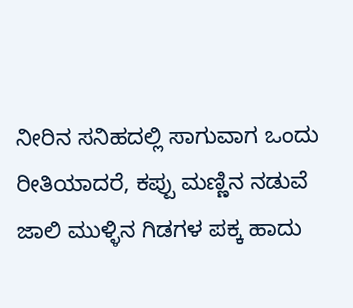ನೀರಿನ ಸನಿಹದಲ್ಲಿ ಸಾಗುವಾಗ ಒಂದು ರೀತಿಯಾದರೆ, ಕಪ್ಪು ಮಣ್ಣಿನ ನಡುವೆ ಜಾಲಿ ಮುಳ್ಳಿನ ಗಿಡಗಳ ಪಕ್ಕ ಹಾದು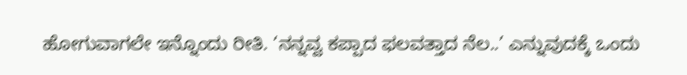ಹೋಗುವಾಗಲೇ ಇನ್ನೊಂದು ರೀತಿ. ‘ನನ್ನವ್ವ ಕಪ್ಪಾದ ಫಲವತ್ತಾದ ನೆಲ..’ ಎನ್ನುವುದಕ್ಕೆ ಒಂದು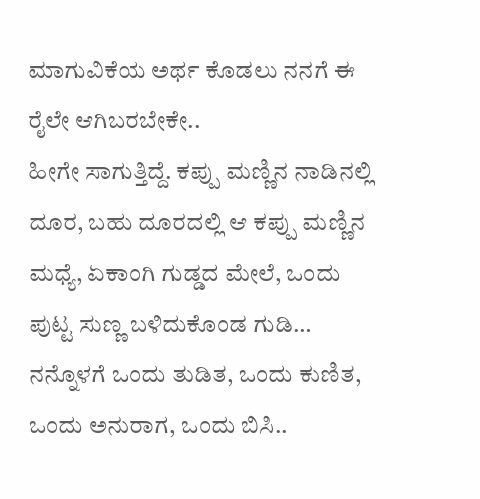ಮಾಗುವಿಕೆಯ ಅರ್ಥ ಕೊಡಲು ನನಗೆ ಈ ರೈಲೇ ಆಗಿಬರಬೇಕೇ..
ಹೀಗೇ ಸಾಗುತ್ತಿದ್ದೆ. ಕಪ್ಪು ಮಣ್ಣಿನ ನಾಡಿನಲ್ಲಿ ದೂರ, ಬಹು ದೂರದಲ್ಲಿ ಆ ಕಪ್ಪು ಮಣ್ಣಿನ ಮಧ್ಯೆ, ಏಕಾಂಗಿ ಗುಡ್ಡದ ಮೇಲೆ, ಒಂದು ಪುಟ್ಟ ಸುಣ್ಣ ಬಳಿದುಕೊಂಡ ಗುಡಿ… ನನ್ನೊಳಗೆ ಒಂದು ತುಡಿತ, ಒಂದು ಕುಣಿತ, ಒಂದು ಅನುರಾಗ, ಒಂದು ಬಿಸಿ..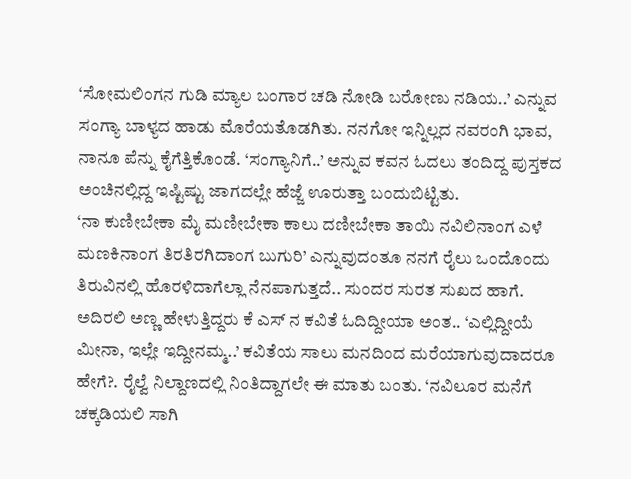‘ಸೋಮಲಿಂಗನ ಗುಡಿ ಮ್ಯಾಲ ಬಂಗಾರ ಚಡಿ ನೋಡಿ ಬರೋಣು ನಡಿಯ..’ ಎನ್ನುವ ಸಂಗ್ಯಾ ಬಾಳ್ಯದ ಹಾಡು ಮೊರೆಯತೊಡಗಿತು. ನನಗೋ ಇನ್ನಿಲ್ಲದ ನವರಂಗಿ ಭಾವ, ನಾನೂ ಪೆನ್ನು ಕೈಗೆತ್ತಿಕೊಂಡೆ. ‘ಸಂಗ್ಯಾನಿಗೆ..’ ಅನ್ನುವ ಕವನ ಓದಲು ತಂದಿದ್ದ ಪುಸ್ತಕದ ಅಂಚಿನಲ್ಲಿದ್ದ ಇಷ್ಟಿಷ್ಟು ಜಾಗದಲ್ಲೇ ಹೆಜ್ಜೆ ಊರುತ್ತಾ ಬಂದುಬಿಟ್ಟಿತು.
‘ನಾ ಕುಣೀಬೇಕಾ ಮೈ ಮಣೀಬೇಕಾ ಕಾಲು ದಣೀಬೇಕಾ ತಾಯಿ ನವಿಲಿನಾಂಗ ಎಳೆ ಮಣಕಿನಾಂಗ ತಿರತಿರಗಿದಾಂಗ ಬುಗುರಿ’ ಎನ್ನುವುದಂತೂ ನನಗೆ ರೈಲು ಒಂದೊಂದು ತಿರುವಿನಲ್ಲಿ ಹೊರಳಿದಾಗೆಲ್ಲಾ ನೆನಪಾಗುತ್ತದೆ.. ಸುಂದರ ಸುರತ ಸುಖದ ಹಾಗೆ.
ಅದಿರಲಿ ಅಣ್ಣ ಹೇಳುತ್ತಿದ್ದರು ಕೆ ಎಸ್ ನ ಕವಿತೆ ಓದಿದ್ದೀಯಾ ಅಂತ.. ‘ಎಲ್ಲಿದ್ದೀಯೆ ಮೀನಾ, ಇಲ್ಲೇ ಇದ್ದೀನಮ್ಮ..’ ಕವಿತೆಯ ಸಾಲು ಮನದಿಂದ ಮರೆಯಾಗುವುದಾದರೂ ಹೇಗೆ?. ರೈಲ್ವೆ ನಿಲ್ದಾಣದಲ್ಲಿ ನಿಂತಿದ್ದಾಗಲೇ ಈ ಮಾತು ಬಂತು. ‘ನವಿಲೂರ ಮನೆಗೆ ಚಕ್ಕಡಿಯಲಿ ಸಾಗಿ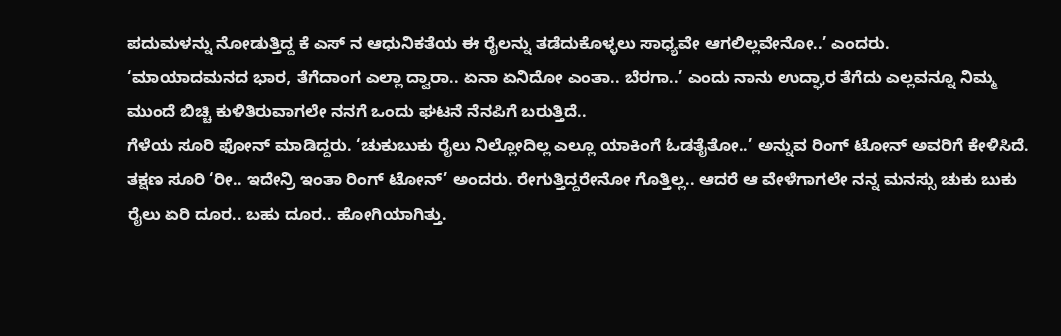ಪದುಮಳನ್ನು ನೋಡುತ್ತಿದ್ದ ಕೆ ಎಸ್ ನ ಆಧುನಿಕತೆಯ ಈ ರೈಲನ್ನು ತಡೆದುಕೊಳ್ಳಲು ಸಾಧ್ಯವೇ ಆಗಲಿಲ್ಲವೇನೋ..’ ಎಂದರು.
‘ಮಾಯಾದಮನದ ಭಾರ, ತೆಗೆದಾಂಗ ಎಲ್ಲಾ ದ್ವಾರಾ.. ಏನಾ ಏನಿದೋ ಎಂತಾ.. ಬೆರಗಾ..’ ಎಂದು ನಾನು ಉದ್ಘಾರ ತೆಗೆದು ಎಲ್ಲವನ್ನೂ ನಿಮ್ಮ ಮುಂದೆ ಬಿಚ್ಚಿ ಕುಳಿತಿರುವಾಗಲೇ ನನಗೆ ಒಂದು ಘಟನೆ ನೆನಪಿಗೆ ಬರುತ್ತಿದೆ..
ಗೆಳೆಯ ಸೂರಿ ಫೋನ್ ಮಾಡಿದ್ದರು. ‘ಚುಕುಬುಕು ರೈಲು ನಿಲ್ಲೋದಿಲ್ಲ ಎಲ್ಲೂ ಯಾಕಿಂಗೆ ಓಡತೈತೋ..’ ಅನ್ನುವ ರಿಂಗ್ ಟೋನ್ ಅವರಿಗೆ ಕೇಳಿಸಿದೆ. ತಕ್ಷಣ ಸೂರಿ ‘ರೀ.. ಇದೇನ್ರಿ ಇಂತಾ ರಿಂಗ್ ಟೋನ್’ ಅಂದರು. ರೇಗುತ್ತಿದ್ದರೇನೋ ಗೊತ್ತಿಲ್ಲ.. ಆದರೆ ಆ ವೇಳೆಗಾಗಲೇ ನನ್ನ ಮನಸ್ಸು ಚುಕು ಬುಕು ರೈಲು ಏರಿ ದೂರ.. ಬಹು ದೂರ.. ಹೋಗಿಯಾಗಿತ್ತು.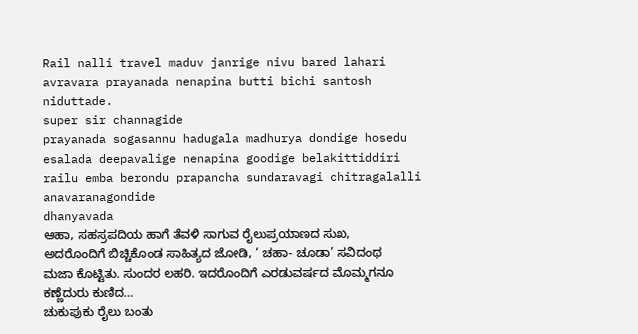Rail nalli travel maduv janrige nivu bared lahari avravara prayanada nenapina butti bichi santosh niduttade.
super sir channagide
prayanada sogasannu hadugala madhurya dondige hosedu esalada deepavalige nenapina goodige belakittiddiri
railu emba berondu prapancha sundaravagi chitragalalli anavaranagondide
dhanyavada
ಆಹಾ, ಸಹಸ್ರಪದಿಯ ಹಾಗೆ ತೆವಳಿ ಸಾಗುವ ರೈಲುಪ್ರಯಾಣದ ಸುಖ, ಅದರೊಂದಿಗೆ ಬಿಚ್ಚಿಕೊಂಡ ಸಾಹಿತ್ಯದ ಜೋಡಿ, ‘ ಚಹಾ- ಚೂಡಾ’ ಸವಿದಂಥ ಮಜಾ ಕೊಟ್ಟಿತು. ಸುಂದರ ಲಹರಿ. ಇದರೊಂದಿಗೆ ಎರಡುವರ್ಷದ ಮೊಮ್ಮಗನೂ ಕಣ್ಣೆದುರು ಕುಣಿದ…
ಚುಕುಪುಕು ರೈಲು ಬಂತು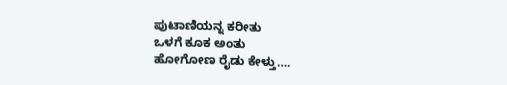ಪುಟಾಣಿಯನ್ನ ಕರೀತು
ಒಳಗೆ ಕೂಕ ಅಂತು
ಹೋಗೋಣ ರೈಡು ಕೇಳ್ತು….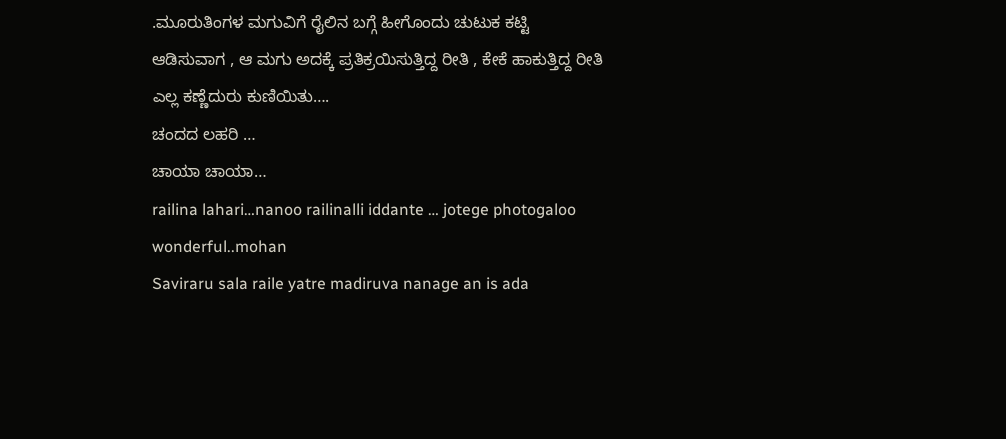.ಮೂರುತಿಂಗಳ ಮಗುವಿಗೆ ರೈಲಿನ ಬಗ್ಗೆ ಹೀಗೊಂದು ಚುಟುಕ ಕಟ್ಟಿ ಆಡಿಸುವಾಗ , ಆ ಮಗು ಅದಕ್ಕೆ ಪ್ರತಿಕ್ರಯಿಸುತ್ತಿದ್ದ ರೀತಿ , ಕೇಕೆ ಹಾಕುತ್ತಿದ್ದ ರೀತಿ ಎಲ್ಲ ಕಣ್ಣೆದುರು ಕುಣಿಯಿತು….
ಚಂದದ ಲಹರಿ …
ಚಾಯಾ ಚಾಯಾ…
railina lahari…nanoo railinalli iddante … jotege photogaloo wonderful..mohan
Saviraru sala raile yatre madiruva nanage an is ada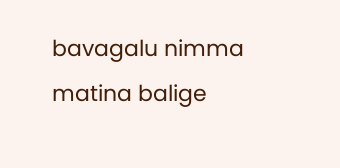bavagalu nimma matina balige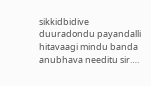sikkidbidive
duuradondu payandalli hitavaagi mindu banda anubhava needitu sir….